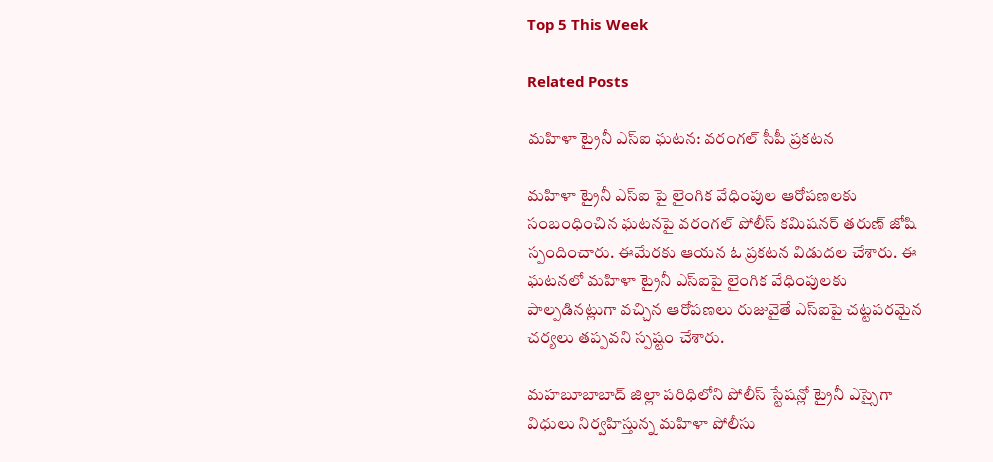Top 5 This Week

Related Posts

మహిళా ట్రైనీ ఎస్ఐ ఘటన: వరంగల్ సీపీ ప్రకటన

మహిళా ట్రైనీ ఎస్ఐ పై లైంగిక వేధింపుల ఆరోపణలకు సంబంధించిన ఘటనపై వరంగల్ పోలీస్ కమిషనర్ తరుణ్ జోషి స్పందించారు. ఈమేరకు ఆయన ఓ ప్రకటన విడుదల చేశారు. ఈ ఘటనలో మహిళా ట్రైనీ ఎస్ఐపై లైంగిక వేధింపులకు పాల్పడినట్లుగా వచ్చిన ఆరోపణలు రుజువైతే ఎస్ఐపై చట్టపరమైన చర్యలు తప్పవని స్పష్టం చేశారు.

మహబూబాబాద్ జిల్లా పరిధిలోని పోలీస్ స్టేషన్లో ట్రైనీ ఎస్సైగా విధులు నిర్వహిస్తున్న మహిళా పోలీసు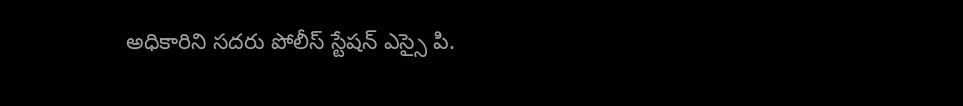అధికారిని సదరు పోలీస్ స్టేషన్ ఎస్సై పి.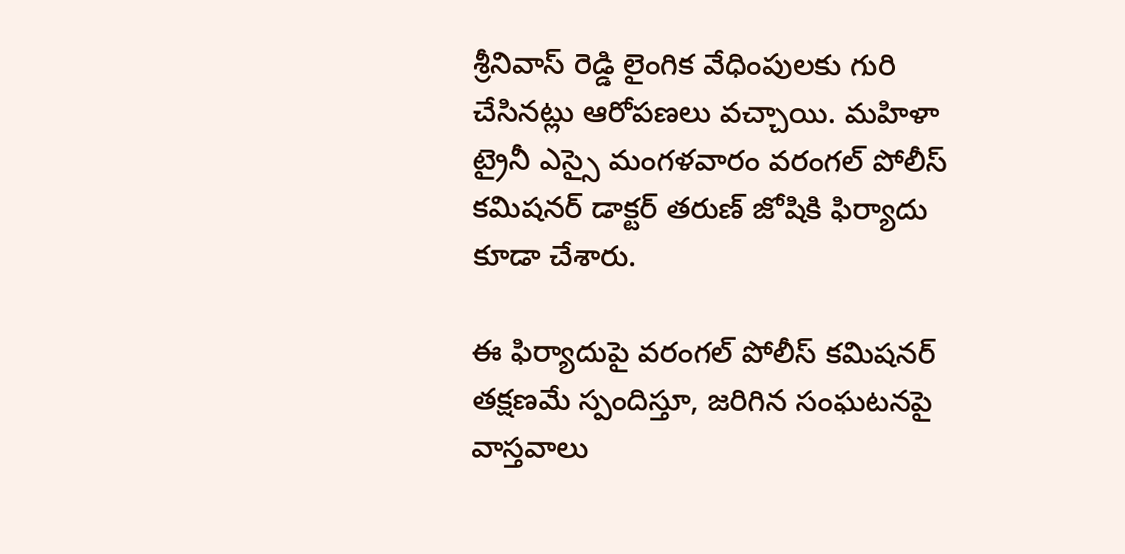శ్రీనివాస్ రెడ్డి లైంగిక వేధింపులకు గురి చేసినట్లు ఆరోపణలు వచ్చాయి. మహిళా ట్రైనీ ఎస్సై మంగళవారం వరంగల్ పోలీస్ కమిషనర్ డాక్టర్ తరుణ్ జోషికి ఫిర్యాదు కూడా చేశారు.

ఈ ఫిర్యాదుపై వరంగల్ పోలీస్ కమిషనర్ తక్షణమే స్పందిస్తూ, జరిగిన సంఘటనపై వాస్తవాలు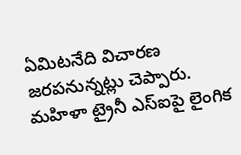ఏమిటనేది విచారణ జరపనున్నట్లు చెప్పారు. మహిళా ట్రైనీ ఎస్ఐపై లైంగిక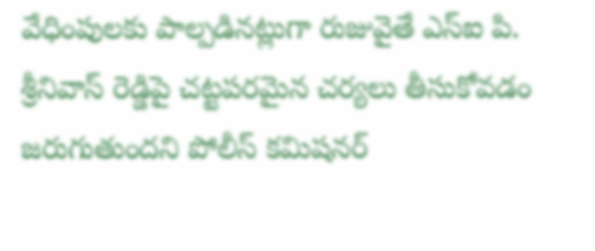వేధింపులకు పాల్పడినట్లుగా రుజువైతే ఎస్ఐ పి. శ్రీనివాస్ రెడ్డిపై చట్టపరమైన చర్యలు తీసుకోవడం జరుగుతుందని పోలీస్ కమిషనర్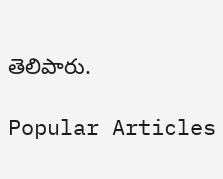తెలిపారు.

Popular Articles